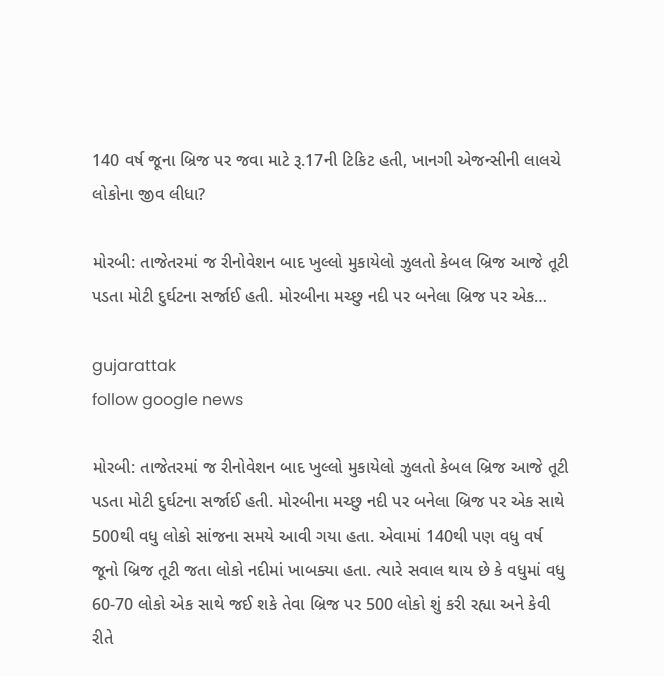140 વર્ષ જૂના બ્રિજ પર જવા માટે રૂ.17ની ટિકિટ હતી, ખાનગી એજન્સીની લાલચે લોકોના જીવ લીધા?

મોરબી: તાજેતરમાં જ રીનોવેશન બાદ ખુલ્લો મુકાયેલો ઝુલતો કેબલ બ્રિજ આજે તૂટી પડતા મોટી દુર્ઘટના સર્જાઈ હતી. મોરબીના મચ્છુ નદી પર બનેલા બ્રિજ પર એક…

gujarattak
follow google news

મોરબી: તાજેતરમાં જ રીનોવેશન બાદ ખુલ્લો મુકાયેલો ઝુલતો કેબલ બ્રિજ આજે તૂટી પડતા મોટી દુર્ઘટના સર્જાઈ હતી. મોરબીના મચ્છુ નદી પર બનેલા બ્રિજ પર એક સાથે 500થી વધુ લોકો સાંજના સમયે આવી ગયા હતા. એવામાં 140થી પણ વધુ વર્ષ જૂનો બ્રિજ તૂટી જતા લોકો નદીમાં ખાબક્યા હતા. ત્યારે સવાલ થાય છે કે વધુમાં વધુ 60-70 લોકો એક સાથે જઈ શકે તેવા બ્રિજ પર 500 લોકો શું કરી રહ્યા અને કેવી રીતે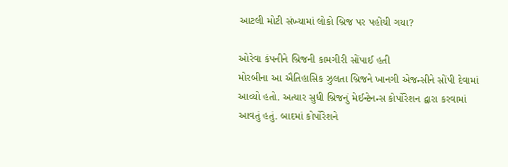આટલી મોટી સંખ્યામાં લોકો બ્રિજ પર પહોંચી ગયા?

ઓરેવા કંપનીને બ્રિજની કામગીરી સોંપાઈ હતી
મોરબીના આ ઐતિહાસિક ઝુલતા બ્રિજને ખાનગી એજન્સીને સોંપી દેવામાં આવ્યો હતો. અત્યાર સુધી બ્રિજનું મેઈન્ટેનન્સ કોર્પોરેશન દ્વારા કરવામાં આવતું હતું. બાદમાં કોર્પોરેશને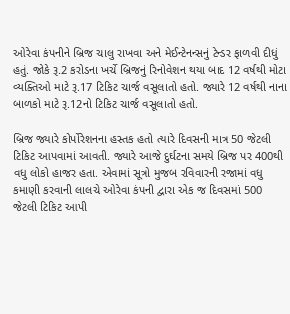ઓરેવા કંપનીને બ્રિજ ચાલુ રાખવા અને મેઈન્ટેનન્સનું ટેન્ડર ફાળવી દીધું હતું. જોકે રૂ.2 કરોડના ખર્ચે બ્રિજનું રિનોવેશન થયા બાદ 12 વર્ષથી મોટા વ્યક્તિઓ માટે રૂ.17 ટિકિટ ચાર્જ વસૂલાતો હતો. જ્યારે 12 વર્ષથી નાના બાળકો માટે રૂ.12નો ટિકિટ ચાર્જ વસૂલાતો હતો.

બ્રિજ જ્યારે કોર્પોરેશનના હસ્તક હતો ત્યારે દિવસની માત્ર 50 જેટલી ટિકિટ આપવામાં આવતી. જ્યારે આજે દુર્ઘટના સમયે બ્રિજ પર 400થી વધુ લોકો હાજર હતા. એવામાં સૂત્રો મુજબ રવિવારની રજામાં વધુ કમાણી કરવાની લાલચે ઓરેવા કંપની દ્વારા એક જ દિવસમાં 500 જેટલી ટિકિટ આપી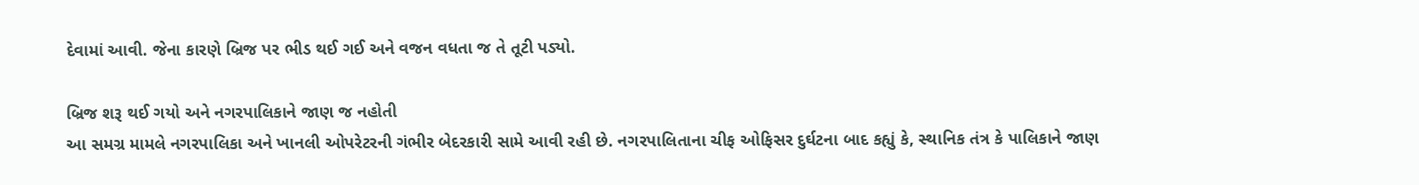દેવામાં આવી. જેના કારણે બ્રિજ પર ભીડ થઈ ગઈ અને વજન વધતા જ તે તૂટી પડ્યો.

બ્રિજ શરૂ થઈ ગયો અને નગરપાલિકાને જાણ જ નહોતી
આ સમગ્ર મામલે નગરપાલિકા અને ખાનલી ઓપરેટરની ગંભીર બેદરકારી સામે આવી રહી છે. નગરપાલિતાના ચીફ ઓફિસર દુર્ઘટના બાદ કહ્યું કે, સ્થાનિક તંત્ર કે પાલિકાને જાણ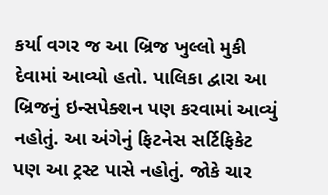કર્યા વગર જ આ બ્રિજ ખુલ્લો મુકી દેવામાં આવ્યો હતો. પાલિકા દ્વારા આ બ્રિજનું ઇન્સપેક્શન પણ કરવામાં આવ્યું નહોતું. આ અંગેનું ફિટનેસ સર્ટિફિકેટ પણ આ ટ્રસ્ટ પાસે નહોતું. જોકે ચાર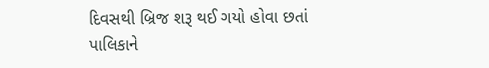દિવસથી બ્રિજ શરૂ થઈ ગયો હોવા છતાં પાલિકાને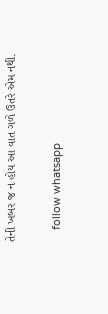તેની ખબર જ ન હોય આ વાત ગળે ઉતરે એમ નથી.

    follow whatsapp